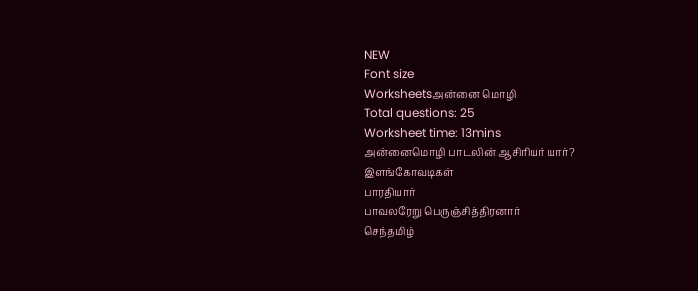NEW
Font size
Worksheetsஅன்னை மொழி
Total questions: 25
Worksheet time: 13mins
அன்னைமொழி பாடலின் ஆசிரியர் யார்?
இளங்கோவடிகள்
பாரதியார்
பாவலரேறு பெருஞ்சித்திரனார்
செந்தமிழ்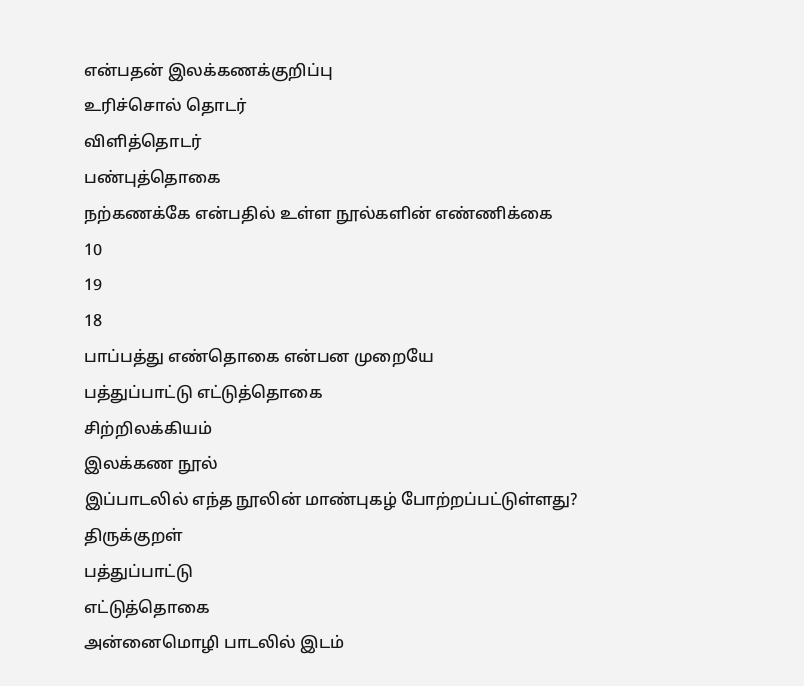என்பதன் இலக்கணக்குறிப்பு
உரிச்சொல் தொடர்
விளித்தொடர்
பண்புத்தொகை
நற்கணக்கே என்பதில் உள்ள நூல்களின் எண்ணிக்கை
10
19
18
பாப்பத்து எண்தொகை என்பன முறையே
பத்துப்பாட்டு எட்டுத்தொகை
சிற்றிலக்கியம்
இலக்கண நூல்
இப்பாடலில் எந்த நூலின் மாண்புகழ் போற்றப்பட்டுள்ளது?
திருக்குறள்
பத்துப்பாட்டு
எட்டுத்தொகை
அன்னைமொழி பாடலில் இடம்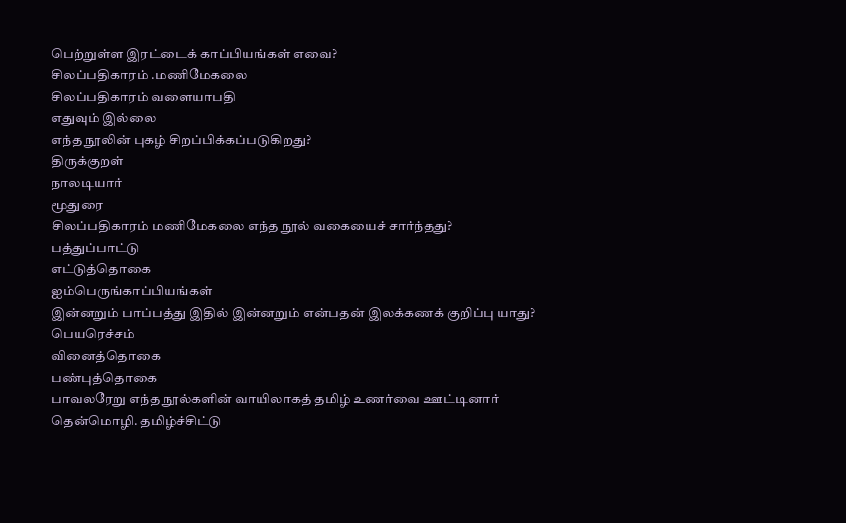பெற்றுள்ள இரட்டைக் காப்பியங்கள் எவை?
சிலப்பதிகாரம் .மணிமேகலை
சிலப்பதிகாரம் வளையாபதி
எதுவும் இல்லை
எந்த நூலின் புகழ் சிறப்பிக்கப்படுகிறது?
திருக்குறள்
நாலடியார்
மூதுரை
சிலப்பதிகாரம் மணிமேகலை எந்த நூல் வகையைச் சார்ந்தது?
பத்துப்பாட்டு
எட்டுத்தொகை
ஐம்பெருங்காப்பியங்கள்
இன்னறும் பாப்பத்து இதில் இன்னறும் என்பதன் இலக்கணக் குறிப்பு யாது?
பெயரெச்சம்
வினைத்தொகை
பண்புத்தொகை
பாவலரேறு எந்த நூல்களின் வாயிலாகத் தமிழ் உணர்வை ஊட்டினார்
தென்மொழி. தமிழ்ச்சிட்டு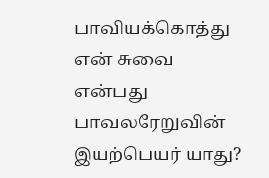பாவியக்கொத்து
என் சுவை என்பது
பாவலரேறுவின் இயற்பெயர் யாது?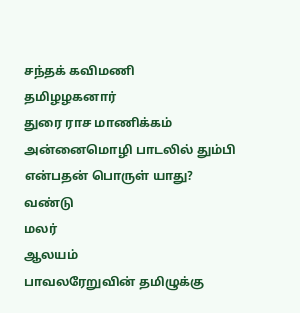சந்தக் கவிமணி
தமிழழகனார்
துரை ராச மாணிக்கம்
அன்னைமொழி பாடலில் தும்பி என்பதன் பொருள் யாது?
வண்டு
மலர்
ஆலயம்
பாவலரேறுவின் தமிழுக்கு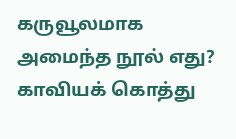கருவூலமாக அமைந்த நூல் எது?
காவியக் கொத்து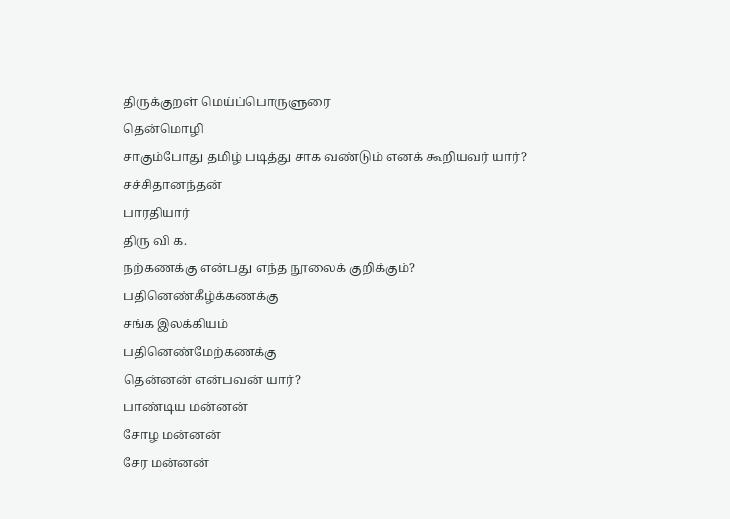திருக்குறள் மெய்ப்பொருளுரை
தென்மொழி
சாகும்போது தமிழ் படித்து சாக வண்டும் எனக் கூறியவர் யார்?
சச்சிதானந்தன்
பாரதியார்
திரு வி க.
நற்கணக்கு என்பது எந்த நூலைக் குறிக்கும்?
பதினெண்கீழ்க்கணக்கு
சங்க இலக்கியம்
பதினெண்மேற்கணக்கு
தென்னன் என்பவன் யார்?
பாண்டிய மன்னன்
சோழ மன்னன்
சேர மன்னன்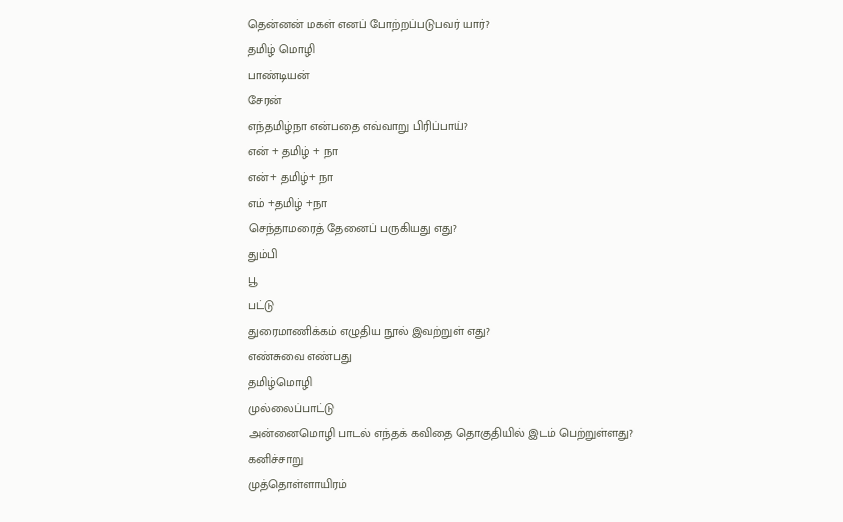தென்னன் மகள் எனப் போற்றப்படுபவர் யார்?
தமிழ் மொழி
பாண்டியன்
சேரன்
எந்தமிழ்நா என்பதை எவ்வாறு பிரிப்பாய்?
என் + தமிழ் + நா
என்+ தமிழ்+ நா
எம் +தமிழ் +நா
செந்தாமரைத் தேனைப் பருகியது எது?
தும்பி
பூ
பட்டு
துரைமாணிக்கம் எழுதிய நூல் இவற்றுள் எது?
எண்சுவை எண்பது
தமிழ்மொழி
முல்லைப்பாட்டு
அன்னைமொழி பாடல் எந்தக் கவிதை தொகுதியில் இடம் பெற்றுள்ளது?
கனிச்சாறு
முத்தொள்ளாயிரம்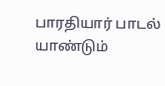பாரதியார் பாடல்
யாண்டும்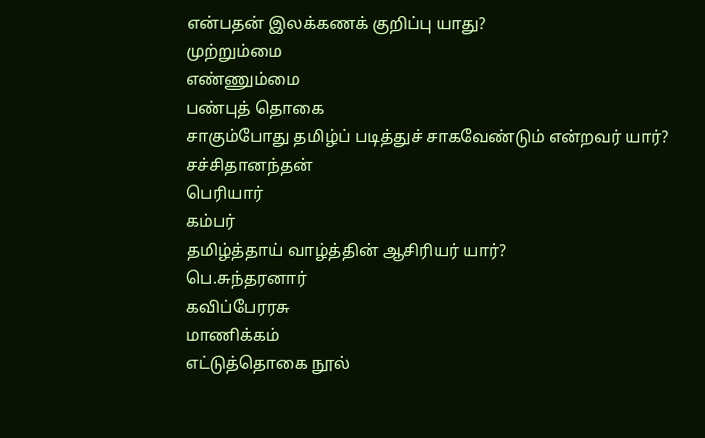என்பதன் இலக்கணக் குறிப்பு யாது?
முற்றும்மை
எண்ணும்மை
பண்புத் தொகை
சாகும்போது தமிழ்ப் படித்துச் சாகவேண்டும் என்றவர் யார்?
சச்சிதானந்தன்
பெரியார்
கம்பர்
தமிழ்த்தாய் வாழ்த்தின் ஆசிரியர் யார்?
பெ.சுந்தரனார்
கவிப்பேரரசு
மாணிக்கம்
எட்டுத்தொகை நூல்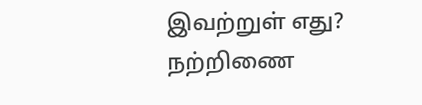இவற்றுள் எது?
நற்றிணை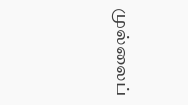முல்லைப்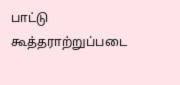பாட்டு
கூத்தராற்றுப்படை